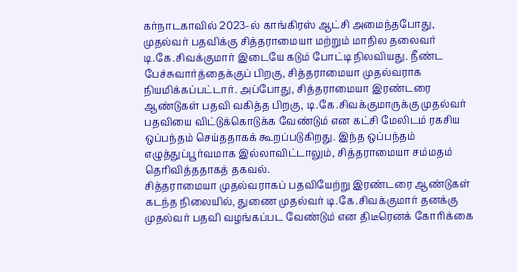கர்நாடகாவில் 2023-ல் காங்கிரஸ் ஆட்சி அமைந்தபோது, முதல்வர் பதவிக்கு சித்தராமையா மற்றும் மாநில தலைவர் டி.கே.சிவக்குமார் இடையே கடும் போட்டி நிலவியது. நீண்ட பேச்சுவார்த்தைக்குப் பிறகு, சித்தராமையா முதல்வராக நியமிக்கப்பட்டார். அப்போது, சித்தராமையா இரண்டரை ஆண்டுகள் பதவி வகித்த பிறகு, டி.கே.சிவக்குமாருக்கு முதல்வர் பதவியை விட்டுக்கொடுக்க வேண்டும் என கட்சி மேலிடம் ரகசிய ஒப்பந்தம் செய்ததாகக் கூறப்படுகிறது. இந்த ஒப்பந்தம் எழுத்துப்பூர்வமாக இல்லாவிட்டாலும், சித்தராமையா சம்மதம் தெரிவித்ததாகத் தகவல்.
சித்தராமையா முதல்வராகப் பதவியேற்று இரண்டரை ஆண்டுகள் கடந்த நிலையில், துணை முதல்வர் டி.கே.சிவக்குமார் தனக்கு முதல்வர் பதவி வழங்கப்பட வேண்டும் என திடீரெனக் கோரிக்கை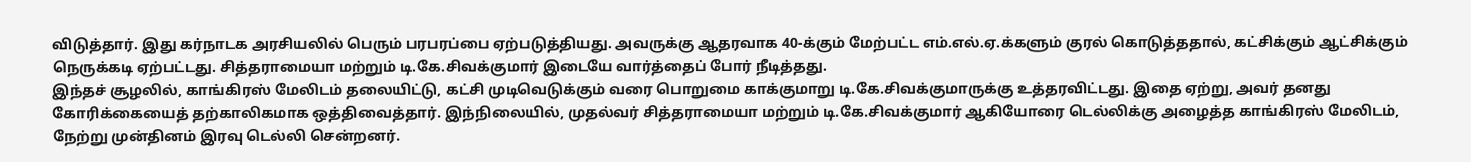விடுத்தார். இது கர்நாடக அரசியலில் பெரும் பரபரப்பை ஏற்படுத்தியது. அவருக்கு ஆதரவாக 40-க்கும் மேற்பட்ட எம்.எல்.ஏ.க்களும் குரல் கொடுத்ததால், கட்சிக்கும் ஆட்சிக்கும் நெருக்கடி ஏற்பட்டது. சித்தராமையா மற்றும் டி.கே.சிவக்குமார் இடையே வார்த்தைப் போர் நீடித்தது.
இந்தச் சூழலில், காங்கிரஸ் மேலிடம் தலையிட்டு, கட்சி முடிவெடுக்கும் வரை பொறுமை காக்குமாறு டி.கே.சிவக்குமாருக்கு உத்தரவிட்டது. இதை ஏற்று, அவர் தனது கோரிக்கையைத் தற்காலிகமாக ஒத்திவைத்தார். இந்நிலையில், முதல்வர் சித்தராமையா மற்றும் டி.கே.சிவக்குமார் ஆகியோரை டெல்லிக்கு அழைத்த காங்கிரஸ் மேலிடம், நேற்று முன்தினம் இரவு டெல்லி சென்றனர்.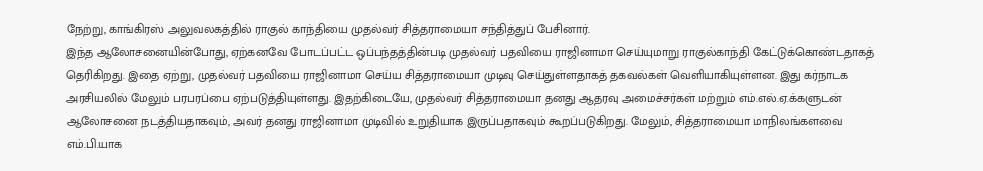நேற்று, காங்கிரஸ் அலுவலகத்தில் ராகுல் காந்தியை முதல்வர் சித்தராமையா சந்தித்துப் பேசினார்.
இந்த ஆலோசனையின்போது, ஏற்கனவே போடப்பட்ட ஒப்பந்தத்தின்படி முதல்வர் பதவியை ராஜினாமா செய்யுமாறு ராகுல்காந்தி கேட்டுக்கொண்டதாகத் தெரிகிறது. இதை ஏற்று, முதல்வர் பதவியை ராஜினாமா செய்ய சித்தராமையா முடிவு செய்துள்ளதாகத் தகவல்கள் வெளியாகியுள்ளன. இது கர்நாடக அரசியலில் மேலும் பரபரப்பை ஏற்படுத்தியுள்ளது. இதற்கிடையே, முதல்வர் சித்தராமையா தனது ஆதரவு அமைச்சர்கள் மற்றும் எம்.எல்.ஏ.க்களுடன் ஆலோசனை நடத்தியதாகவும், அவர் தனது ராஜினாமா முடிவில் உறுதியாக இருப்பதாகவும் கூறப்படுகிறது. மேலும், சித்தராமையா மாநிலங்களவை எம்.பி.யாக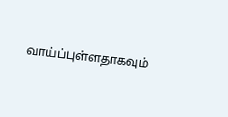வாய்ப்புள்ளதாகவும்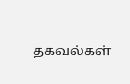தகவல்கள்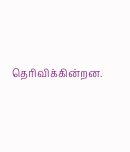தெரிவிக்கின்றன.